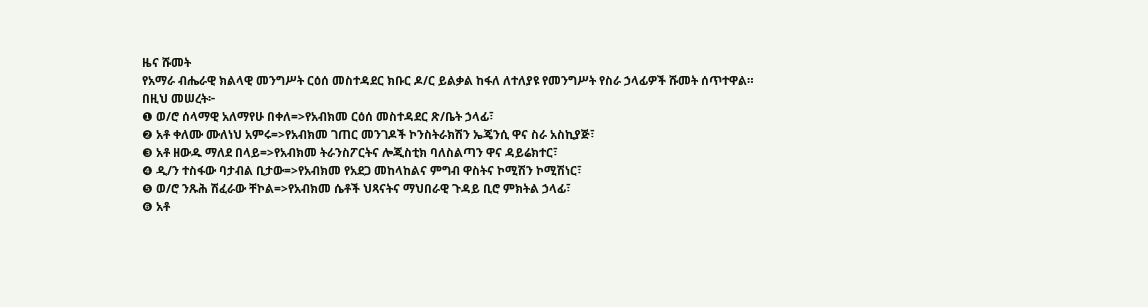ዜና ሹመት
የአማራ ብሔራዊ ክልላዊ መንግሥት ርዕሰ መስተዳደር ክቡር ዶ/ር ይልቃል ከፋለ ለተለያዩ የመንግሥት የስራ ኃላፊዎች ሹመት ሰጥተዋል።
በዚህ መሠረት፦
❶ ወ/ሮ ሰላማዊ አለማየሁ በቀለ=>የአብክመ ርዕሰ መስተዳደር ጽ/ቤት ኃላፊ፣
❷ አቶ ቀለሙ ሙለነህ አምሩ=>የአብክመ ገጠር መንገዶች ኮንስትራክሽን ኤጄንሲ ዋና ስራ አስኪያጅ፣
❸ አቶ ዘውዱ ማለደ በላይ=>የአብክመ ትራንስፖርትና ሎጂስቲክ ባለስልጣን ዋና ዳይሬክተር፣
❹ ዲ/ን ተስፋው ባታብል ቢታው=>የአብክመ የአደጋ መከላከልና ምግብ ዋስትና ኮሚሽን ኮሚሽነር፣
❺ ወ/ሮ ንጹሕ ሽፈራው ቸኮል=>የአብክመ ሴቶች ህጻናትና ማህበራዊ ጉዳይ ቢሮ ምክትል ኃላፊ፣
❻ አቶ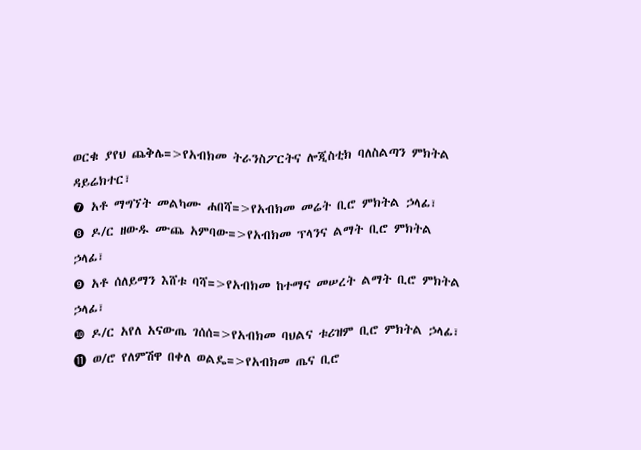ወርቁ ያየህ ጨቅሌ=>የአብክመ ትራንስፖርትና ሎጂስቲክ ባለስልጣን ምክትል ዳይሬክተር፣
❼ አቶ ማግኘት መልካሙ ሐበሻ=>የአብክመ መሬት ቢሮ ምክትል ኃላፊ፣
❽ ዶ/ር ዘውዱ ሙጨ አምባው=>የአብክመ ፕላንና ልማት ቢሮ ምክትል ኃላፊ፣
❾ አቶ ሰለይማን እሸቱ ባሻ=>የአብክመ ከተማና መሠረት ልማት ቢሮ ምክትል ኃላፊ፣
❿ ዶ/ር አየለ አናውጤ ገሰሰ=>የአብክመ ባህልና ቱሪዝም ቢሮ ምክትል ኃላፊ፣
⓫ ወ/ሮ የለምሽዋ በቀለ ወልዴ=>የአብክመ ጤና ቢሮ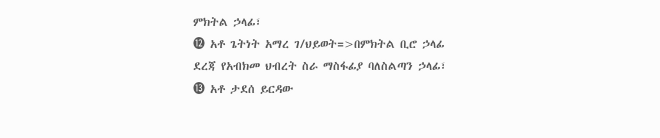ምክትል ኃላፊ፣
⓬ አቶ ጌትነት አማረ ገ/ህይወት=>በምክትል ቢሮ ኃላፊ ደረጃ የአብክመ ህብረት ስራ ማስፋፊያ ባለስልጣን ኃላፊ፣
⓭ አቶ ታደሰ ይርዳው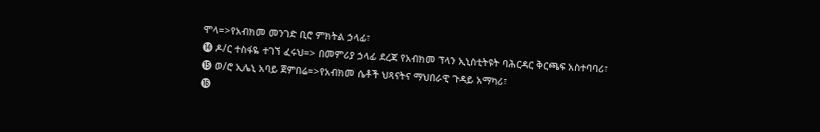ሞላ=>የአብክመ መንገድ ቢሮ ምክትል ኃላፊ፣
⓮ ዶ/ር ተስፋዬ ተገኘ ፈሩህ=> በመምሪያ ኃላፊ ደረጃ የአብክመ ፕላን ኢኒስቲትዩት ባሕርዳር ቅርጫፍ አስተባባሪ፣
⓯ ወ/ሮ ኢሌኒ አባይ ጀምበሬ=>የአብክመ ሴቶች ህጻናትና ማህበራዊ ጉዳይ አማካሪ፣
⓰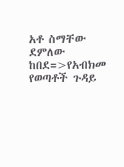አቶ ስማቸው ደምለው ከበደ=>የአብክመ የወጣቶች ጉዳይ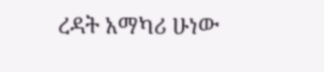ረዳት አማካሪ ሁነው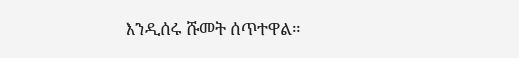እንዲሰሩ ሹመት ሰጥተዋል።